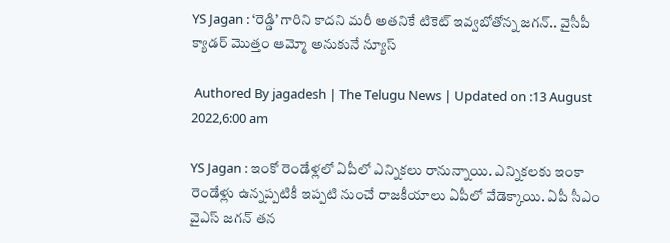YS Jagan : ‘రెడ్డి’ గారిని కాదని మరీ అతనికే టికెట్ ఇవ్వబోతోన్న జగన్.. వైసీపీ క్యాడర్ మొత్తం ఆమ్మో అనుకునే న్యూస్

 Authored By jagadesh | The Telugu News | Updated on :13 August 2022,6:00 am

YS Jagan : ఇంకో రెండేళ్లలో ఏపీలో ఎన్నికలు రానున్నాయి. ఎన్నికలకు ఇంకా రెండేళ్లు ఉన్నప్పటికీ ఇప్పటి నుంచే రాజకీయాలు ఏపీలో వేడెక్కాయి. ఏపీ సీఎం వైఎస్ జగన్ తన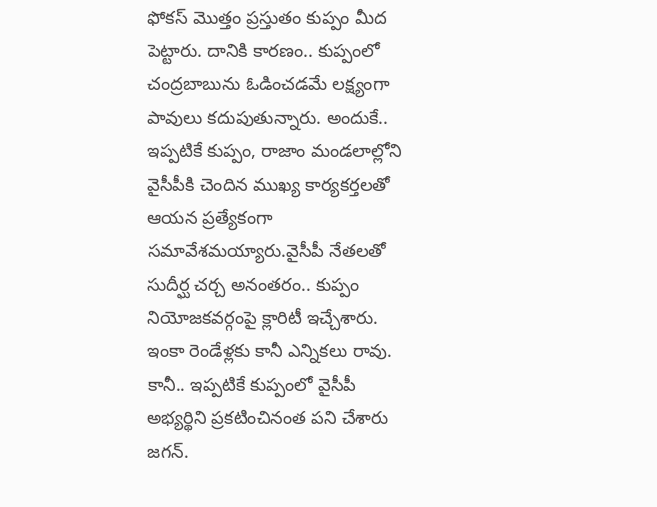ఫోకస్ మొత్తం ప్రస్తుతం కుప్పం మీద పెట్టారు. దానికి కారణం.. కుప్పంలో చంద్రబాబును ఓడించడమే లక్ష్యంగా పావులు కదుపుతున్నారు. అందుకే.. ఇప్పటికే కుప్పం, రాజాం మండలాల్లోని వైసీపీకి చెందిన ముఖ్య కార్యకర్తలతో ఆయన ప్రత్యేకంగా సమావేశమయ్యారు.వైసీపీ నేతలతో సుదీర్ఘ చర్చ అనంతరం.. కుప్పం నియోజకవర్గంపై క్లారిటీ ఇచ్చేశారు. ఇంకా రెండేళ్లకు కానీ ఎన్నికలు రావు. కానీ.. ఇప్పటికే కుప్పంలో వైసీపీ అభ్యర్థిని ప్రకటించినంత పని చేశారు జగన్.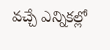వచ్చే ఎన్నికల్లో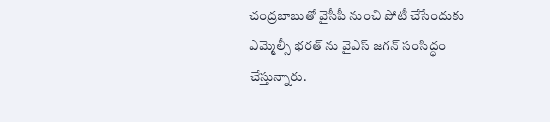చంద్రబాబుతో వైసీపీ నుంచి పోటీ చేసేందుకు ఎమ్మెల్సీ భరత్ ను వైఎస్ జగన్ సంసిద్ధం చేస్తున్నారు.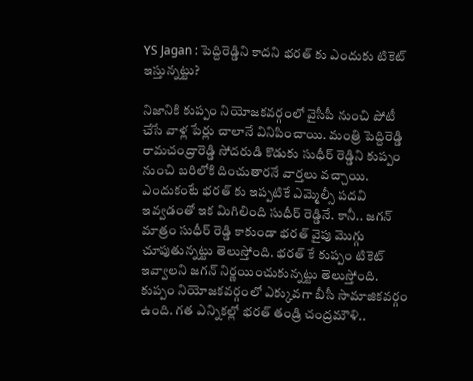YS Jagan : పెద్దిరెడ్డిని కాదని భరత్ కు ఎందుకు టికెట్ ఇస్తున్నట్టు?

నిజానికి కుప్పం నియోజకవర్గంలో వైసీపీ నుంచి పోటీ చేసే వాళ్ల పేర్లు చాలానే వినిపించాయి. మంత్రి పెద్దిరెడ్డి రామచంద్రారెడ్డి సోదరుడి కొడుకు సుధీర్ రెడ్డిని కుప్పం నుంచి బరిలోకి దించుతారనే వార్తలు వచ్చాయి. ఎందుకంటే భరత్ కు ఇప్పటికే ఎమ్మెల్సీ పదవి ఇవ్వడంతో ఇక మిగిలింది సుధీర్ రెడ్డినే. కానీ.. జగన్ మాత్రం సుధీర్ రెడ్డి కాకుండా భరత్ వైపు మొగ్గు చూపుతున్నట్టు తెలుస్తోంది. భరత్ కే కుప్పం టికెట్ ఇవ్వాలని జగన్ నిర్ణయించుకున్నట్టు తెలుస్తోంది. కుప్పం నియోజకవర్గంలో ఎక్కువగా బీసీ సామాజికవర్గం ఉంది. గత ఎన్నికల్లో భరత్ తండ్రి చంద్రమౌళి..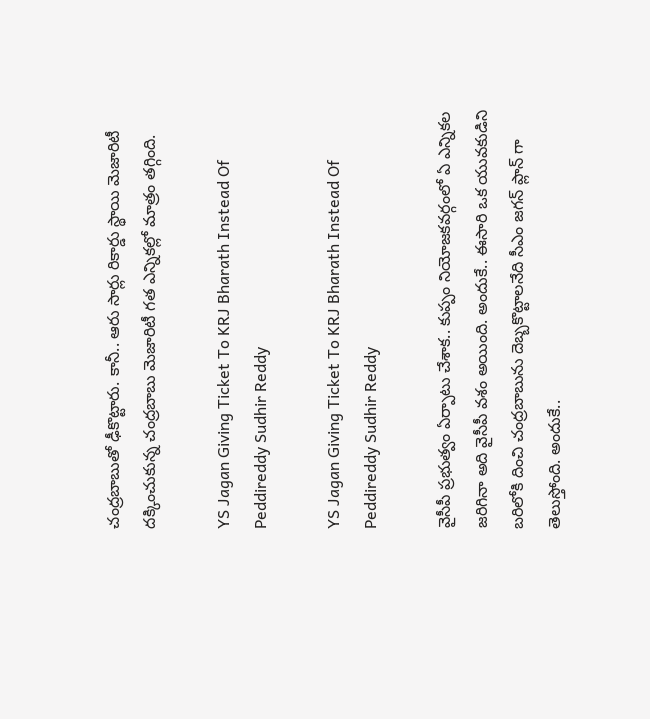చంద్రబాబుతో ఢీకొట్టారు. కానీ.. ఆరు సార్లు రికార్డు స్థాయి మెజారిటీ దక్కించుకున్న చంద్రబాబు మెజారిటీ గత ఎన్నికల్లో మాత్రం తగ్గింది.

YS Jagan Giving Ticket To KRJ Bharath Instead Of Peddireddy Sudhir Reddy

YS Jagan Giving Ticket To KRJ Bharath Instead Of Peddireddy Sudhir Reddy

వైసీపీ ప్రభుత్వం ఏర్పాటు చేశాక.. కుప్పం నియోజకవర్గంలో ఏ ఎన్నికల జరిగినా అది వైసీపీ వశం అయింది. అందుకే.. ఈసారి ఒక యువకుడిని బరిలోకి దించి చంద్రబాబును దెబ్బకొట్టాలనేది సీఎం జగన్ ప్లాన్ గా తెలుస్తోంది. అందుకే..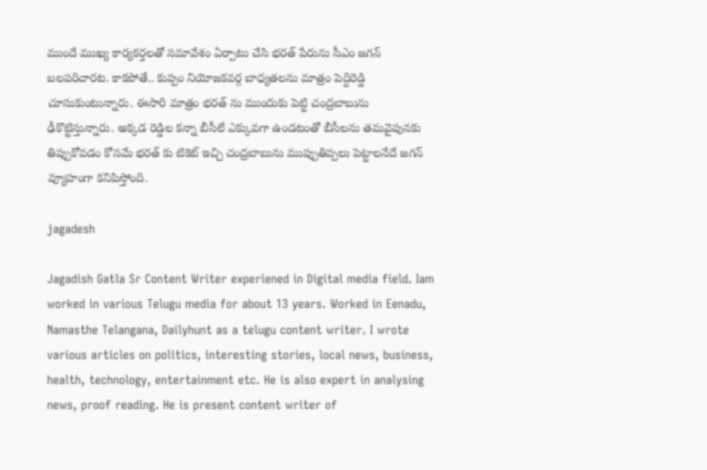ముందే ముఖ్య కార్యకర్తలతో సమావేశం ఏర్పాటు చేసి భరత్ పేరును సీఎం జగన్ బలపరిచారట. కాకపోతే.. కుప్పం నియోజకవర్గ బాధ్యతలను మాత్రం పెద్దిరెడ్డి చూసుకుంటున్నారు. ఈసారి మాత్రం భరత్ ను ముందుకు పెట్టి చంద్రబాబును ఢీకొట్టిస్తున్నారు. అక్కడ రెడ్డిల కన్నా బీసీలే ఎక్కువగా ఉండటంతో బీసీలను తమవైపునకు తిప్పుకోవడం కోసమే భరత్ కు టికెట్ ఇచ్చి చంద్రబాబును ముప్పుతిప్పలు పెట్టాలనేదే జగన్ వ్యూహంగా కనిపిస్తోంది.

jagadesh

Jagadish Gatla Sr Content Writer experiened in Digital media field. Iam worked in various Telugu media for about 13 years. Worked in Eenadu, Namasthe Telangana, Dailyhunt as a telugu content writer. I wrote various articles on politics, interesting stories, local news, business, health, technology, entertainment etc. He is also expert in analysing news, proof reading. He is present content writer of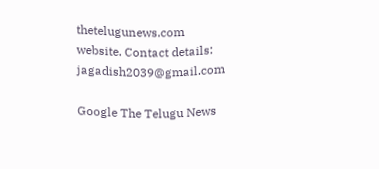thetelugunews.com website. Contact details: jagadish2039@gmail.com

Google The Telugu News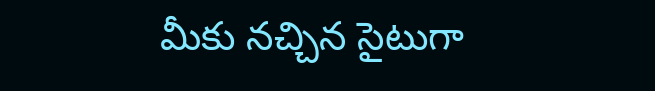మీకు నచ్చిన సైటుగా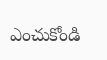ఎంచుకోండి